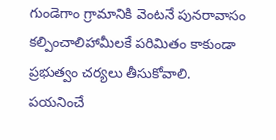గుండెగాం గ్రామానికి వెంటనే పునరావాసం కల్పించాలిహామీలకే పరిమితం కాకుండా ప్రభుత్వం చర్యలు తీసుకోవాలి.
పయనించే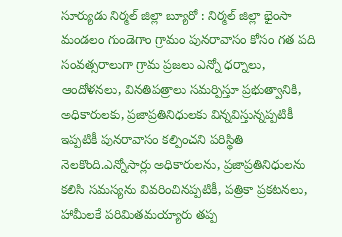సూర్యుడు నిర్మల్ జిల్లా బ్యూరో : నిర్మల్ జిల్లా భైంసా మండలం గుండెగాం గ్రామం పునరావాసం కోసం గత పది సంవత్సరాలుగా గ్రామ ప్రజలు ఎన్నో ధర్నాలు, ఆందోళనలు, వినతిపత్రాలు సమర్పిస్తూ ప్రభుత్వానికి, అధికారులకు, ప్రజాప్రతినిధులకు విన్నవిస్తున్నప్పటికీ ఇప్పటికీ పునరావాసం కల్పించని పరిస్థితి నెలకొంది.ఎన్నోసార్లు అధికారులను, ప్రజాప్రతినిధులను కలిసి సమస్యను వివరించినప్పటికీ, పత్రికా ప్రకటనలు, హామీలకే పరిమితమయ్యారు తప్ప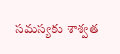సమస్యకు శాశ్వత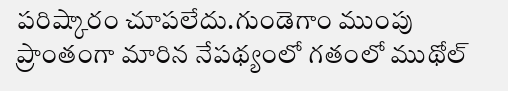పరిష్కారం చూపలేదు.గుండెగాం ముంపు ప్రాంతంగా మారిన నేపథ్యంలో గతంలో ముథోల్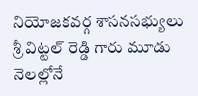నియోజకవర్గ శాసనసభ్యులు శ్రీ విట్టల్ రెడ్డి గారు మూడు నెలల్లోనే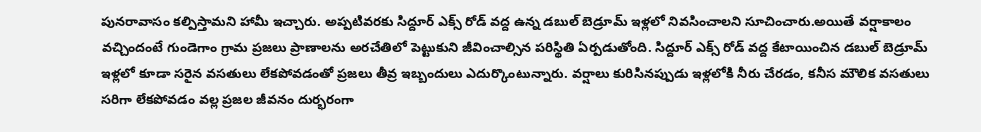పునరావాసం కల్పిస్తామని హామీ ఇచ్చారు. అప్పటివరకు సిద్దూర్ ఎక్స్ రోడ్ వద్ద ఉన్న డబుల్ బెడ్రూమ్ ఇళ్లలో నివసించాలని సూచించారు.అయితే వర్షాకాలం వచ్చిందంటే గుండెగాం గ్రామ ప్రజలు ప్రాణాలను అరచేతిలో పెట్టుకుని జీవించాల్సిన పరిస్థితి ఏర్పడుతోంది. సిద్దూర్ ఎక్స్ రోడ్ వద్ద కేటాయించిన డబుల్ బెడ్రూమ్ ఇళ్లలో కూడా సరైన వసతులు లేకపోవడంతో ప్రజలు తీవ్ర ఇబ్బందులు ఎదుర్కొంటున్నారు. వర్షాలు కురిసినప్పుడు ఇళ్లలోకి నీరు చేరడం, కనీస మౌలిక వసతులు సరిగా లేకపోవడం వల్ల ప్రజల జీవనం దుర్భరంగా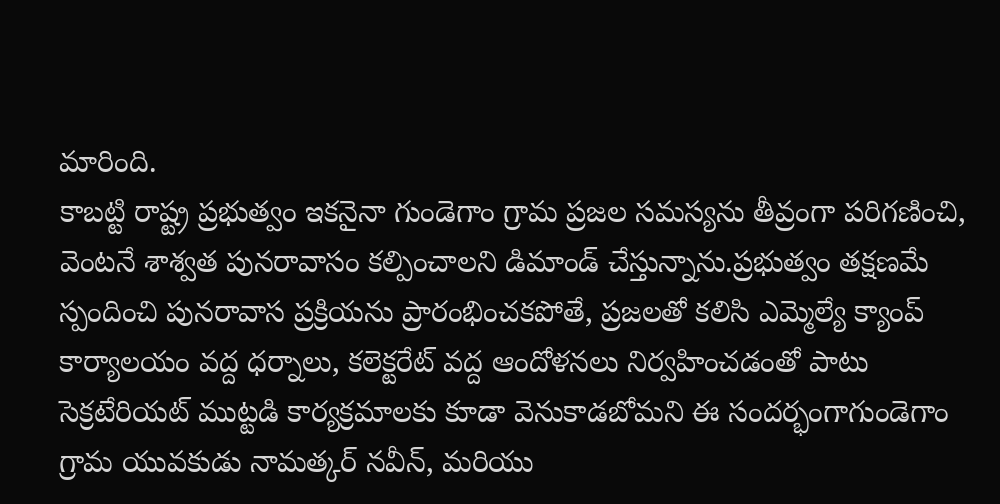మారింది.
కాబట్టి రాష్ట్ర ప్రభుత్వం ఇకనైనా గుండెగాం గ్రామ ప్రజల సమస్యను తీవ్రంగా పరిగణించి, వెంటనే శాశ్వత పునరావాసం కల్పించాలని డిమాండ్ చేస్తున్నాను.ప్రభుత్వం తక్షణమే స్పందించి పునరావాస ప్రక్రియను ప్రారంభించకపోతే, ప్రజలతో కలిసి ఎమ్మెల్యే క్యాంప్ కార్యాలయం వద్ద ధర్నాలు, కలెక్టరేట్ వద్ద ఆందోళనలు నిర్వహించడంతో పాటు సెక్రటేరియట్ ముట్టడి కార్యక్రమాలకు కూడా వెనుకాడబోమని ఈ సందర్భంగాగుండెగాం గ్రామ యువకుడు నామత్కర్ నవీన్, మరియు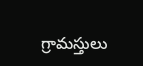గ్రామస్తులు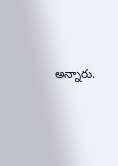అన్నారు.